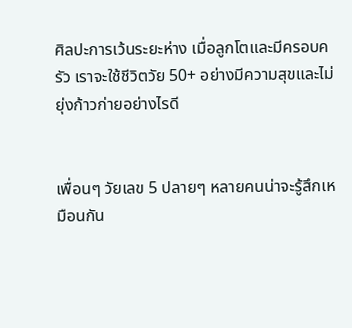ศิลปะการเว้นระยะห่าง เมื่อลูกโตและมีครอบครัว เราจะใช้ชีวิตวัย 50+ อย่างมีความสุขและไม่ยุ่งก้าวก่ายอย่างไรดี


เพื่อนๆ วัยเลข 5 ปลายๆ หลายคนน่าจะรู้สึกเหมือนกัน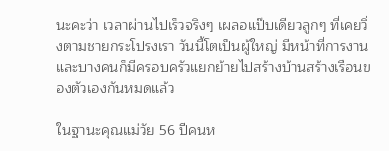นะคะว่า เวลาผ่านไปเร็วจริงๆ เผลอแป๊บเดียวลูกๆ ที่เคยวิ่งตามชายกระโปรงเรา วันนี้โตเป็นผู้ใหญ่ มีหน้าที่การงาน และบางคนก็มีครอบครัวแยกย้ายไปสร้างบ้านสร้างเรือนของตัวเองกันหมดแล้ว

ในฐานะคุณแม่วัย 56 ปีคนห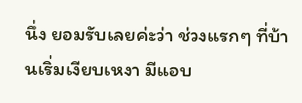นึ่ง ยอมรับเลยค่ะว่า ช่วงแรกๆ ที่บ้านเริ่มเงียบเหงา มีแอบ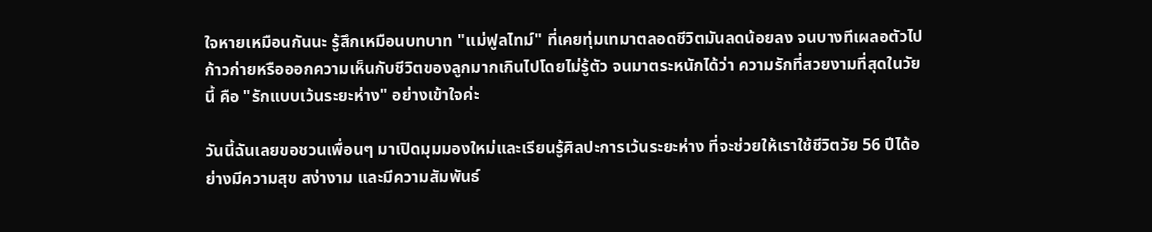ใจหายเหมือนกันนะ รู้สึกเหมือนบทบาท "แม่ฟูลไทม์" ที่เคยทุ่มเทมาตลอดชีวิตมันลดน้อยลง จนบางทีเผลอตัวไปก้าวก่ายหรือออกความเห็นกับชีวิตของลูกมากเกินไปโดยไม่รู้ตัว จนมาตระหนักได้ว่า ความรักที่สวยงามที่สุดในวัยนี้ คือ "รักแบบเว้นระยะห่าง" อย่างเข้าใจค่ะ

วันนี้ฉันเลยขอชวนเพื่อนๆ มาเปิดมุมมองใหม่และเรียนรู้ศิลปะการเว้นระยะห่าง ที่จะช่วยให้เราใช้ชีวิตวัย 56 ปีได้อย่างมีความสุข สง่างาม และมีความสัมพันธ์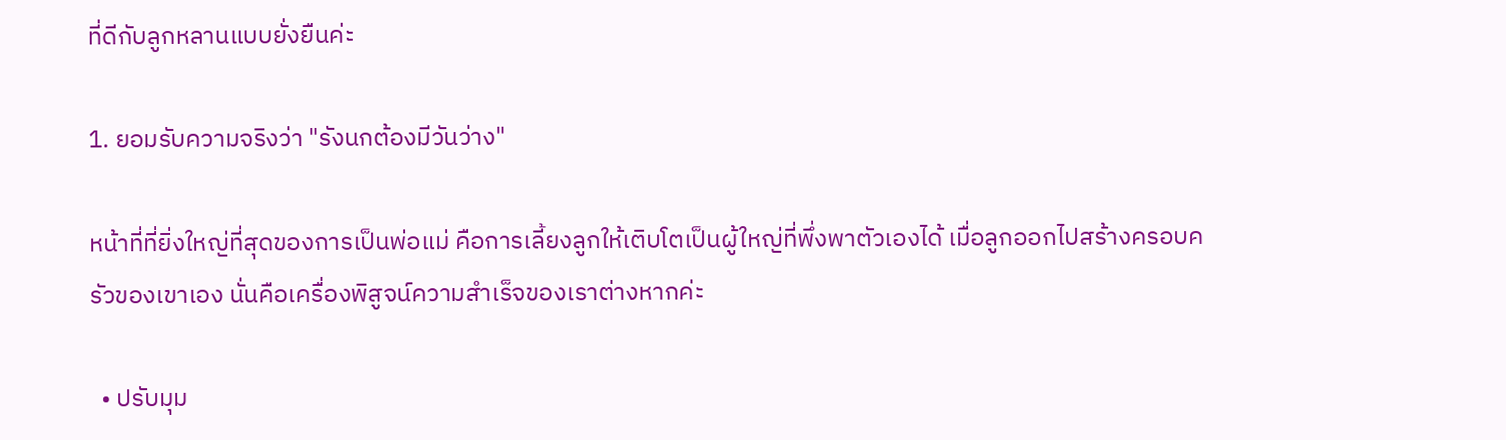ที่ดีกับลูกหลานแบบยั่งยืนค่ะ

1. ยอมรับความจริงว่า "รังนกต้องมีวันว่าง"

หน้าที่ที่ยิ่งใหญ่ที่สุดของการเป็นพ่อแม่ คือการเลี้ยงลูกให้เติบโตเป็นผู้ใหญ่ที่พึ่งพาตัวเองได้ เมื่อลูกออกไปสร้างครอบครัวของเขาเอง นั่นคือเครื่องพิสูจน์ความสำเร็จของเราต่างหากค่ะ

  • ปรับมุม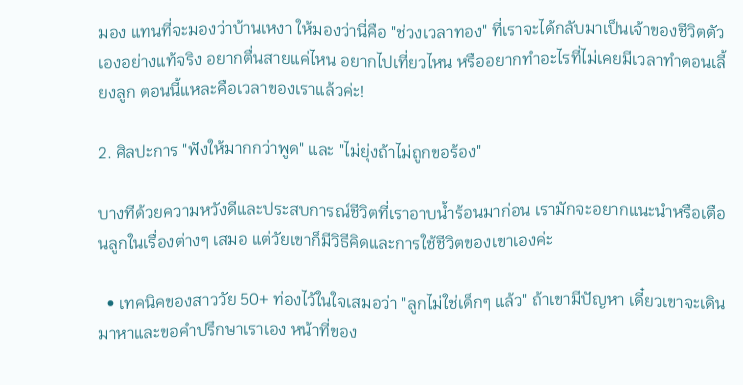มอง แทนที่จะมองว่าบ้านเหงา ให้มองว่านี่คือ "ช่วงเวลาทอง" ที่เราจะได้กลับมาเป็นเจ้าของชีวิตตัวเองอย่างแท้จริง อยากตื่นสายแค่ไหน อยากไปเที่ยวไหน หรืออยากทำอะไรที่ไม่เคยมีเวลาทำตอนเลี้ยงลูก ตอนนี้แหละคือเวลาของเราแล้วค่ะ!

2. ศิลปะการ "ฟังให้มากกว่าพูด" และ "ไม่ยุ่งถ้าไม่ถูกขอร้อง"

บางทีด้วยความหวังดีและประสบการณ์ชีวิตที่เราอาบน้ำร้อนมาก่อน เรามักจะอยากแนะนำหรือเตือนลูกในเรื่องต่างๆ เสมอ แต่วัยเขาก็มีวิธีคิดและการใช้ชีวิตของเขาเองค่ะ

  • เทคนิคของสาววัย 50+ ท่องไว้ในใจเสมอว่า "ลูกไม่ใช่เด็กๆ แล้ว" ถ้าเขามีปัญหา เดี๋ยวเขาจะเดินมาหาและขอคำปรึกษาเราเอง หน้าที่ของ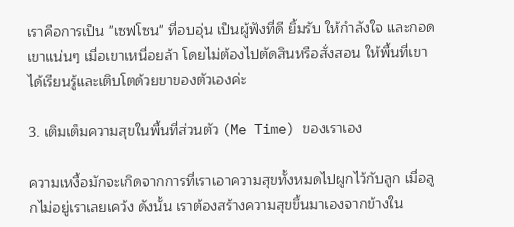เราคือการเป็น "เซฟโซน" ที่อบอุ่น เป็นผู้ฟังที่ดี ยิ้มรับ ให้กำลังใจ และกอดเขาแน่นๆ เมื่อเขาเหนื่อยล้า โดยไม่ต้องไปตัดสินหรือสั่งสอน ให้พื้นที่เขาได้เรียนรู้และเติบโตด้วยขาของตัวเองค่ะ

3. เติมเต็มความสุขในพื้นที่ส่วนตัว (Me Time) ของเราเอง

ความเหงื้อมักจะเกิดจากการที่เราเอาความสุขทั้งหมดไปผูกไว้กับลูก เมื่อลูกไม่อยู่เราเลยเคว้ง ดังนั้น เราต้องสร้างความสุขขึ้นมาเองจากข้างใน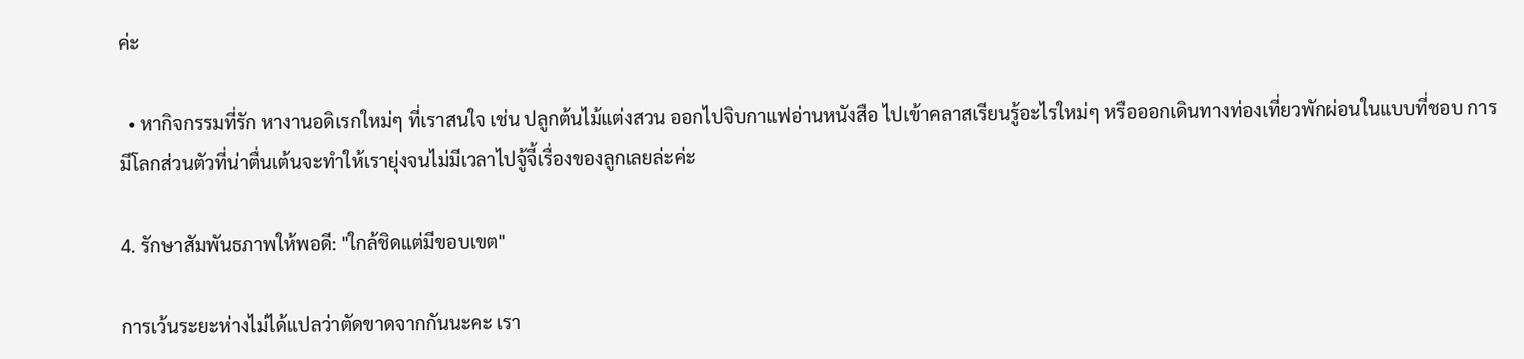ค่ะ

  • หากิจกรรมที่รัก หางานอดิเรกใหม่ๆ ที่เราสนใจ เช่น ปลูกต้นไม้แต่งสวน ออกไปจิบกาแฟอ่านหนังสือ ไปเข้าคลาสเรียนรู้อะไรใหม่ๆ หรือออกเดินทางท่องเที่ยวพักผ่อนในแบบที่ชอบ การมีโลกส่วนตัวที่น่าตื่นเต้นจะทำให้เรายุ่งจนไม่มีเวลาไปจู้จี้เรื่องของลูกเลยล่ะค่ะ

4. รักษาสัมพันธภาพให้พอดี: "ใกล้ชิดแต่มีขอบเขต"

การเว้นระยะห่างไม่ได้แปลว่าตัดขาดจากกันนะคะ เรา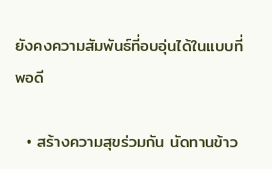ยังคงความสัมพันธ์ที่อบอุ่นได้ในแบบที่พอดี

  • สร้างความสุขร่วมกัน นัดทานข้าว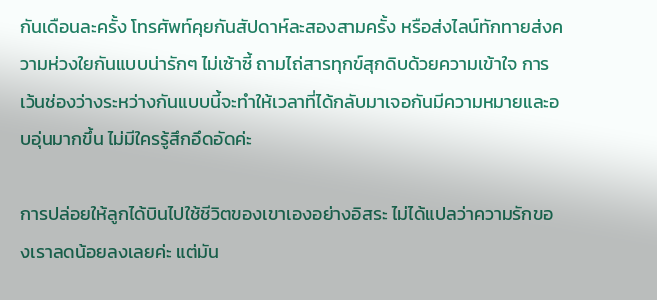กันเดือนละครั้ง โทรศัพท์คุยกันสัปดาห์ละสองสามครั้ง หรือส่งไลน์ทักทายส่งความห่วงใยกันแบบน่ารักๆ ไม่เซ้าซี้ ถามไถ่สารทุกข์สุกดิบด้วยความเข้าใจ การเว้นช่องว่างระหว่างกันแบบนี้จะทำให้เวลาที่ได้กลับมาเจอกันมีความหมายและอบอุ่นมากขึ้น ไม่มีใครรู้สึกอึดอัดค่ะ

การปล่อยให้ลูกได้บินไปใช้ชีวิตของเขาเองอย่างอิสระ ไม่ได้แปลว่าความรักของเราลดน้อยลงเลยค่ะ แต่มัน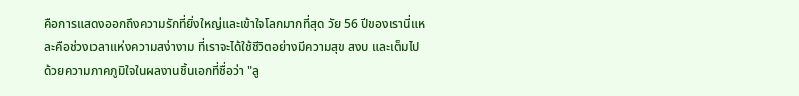คือการแสดงออกถึงความรักที่ยิ่งใหญ่และเข้าใจโลกมากที่สุด วัย 56 ปีของเรานี่แหละคือช่วงเวลาแห่งความสง่างาม ที่เราจะได้ใช้ชีวิตอย่างมีความสุข สงบ และเต็มไปด้วยความภาคภูมิใจในผลงานชิ้นเอกที่ชื่อว่า "ลู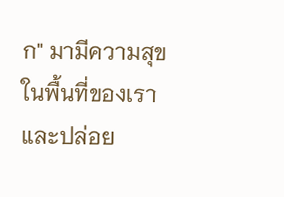ก" มามีความสุขในพื้นที่ของเรา และปล่อย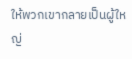ให้พวกเขากลายเป็นผู้ใหญ่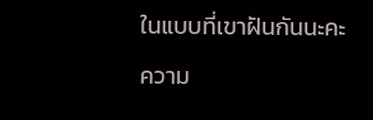ในแบบที่เขาฝันกันนะคะ

ความ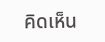คิดเห็น